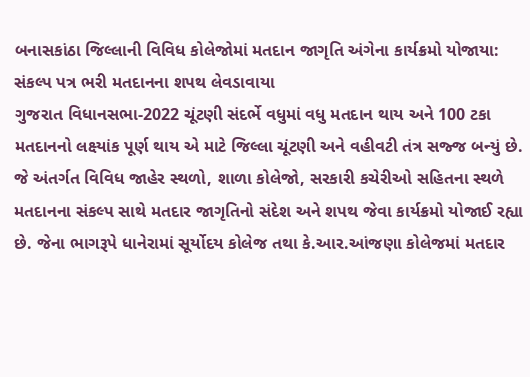બનાસકાંઠા જિલ્લાની વિવિધ કોલેજોમાં મતદાન જાગૃતિ અંગેના કાર્યક્રમો યોજાયા: સંકલ્પ પત્ર ભરી મતદાનના શપથ લેવડાવાયા
ગુજરાત વિધાનસભા-2022 ચૂંટણી સંદર્ભે વધુમાં વધુ મતદાન થાય અને 100 ટકા મતદાનનો લક્ષ્યાંક પૂર્ણ થાય એ માટે જિલ્લા ચૂંટણી અને વહીવટી તંત્ર સજ્જ બન્યું છે. જે અંતર્ગત વિવિધ જાહેર સ્થળો, શાળા કોલેજો, સરકારી કચેરીઓ સહિતના સ્થળે મતદાનના સંકલ્પ સાથે મતદાર જાગૃતિનો સંદેશ અને શપથ જેવા કાર્યક્રમો યોજાઈ રહ્યા છે. જેના ભાગરૂપે ધાનેરામાં સૂર્યોદય કોલેજ તથા કે.આર.આંજણા કોલેજમાં મતદાર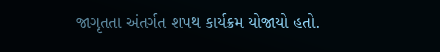જાગૃતતા અંતર્ગત શપથ કાર્યક્રમ યોજાયો હતો.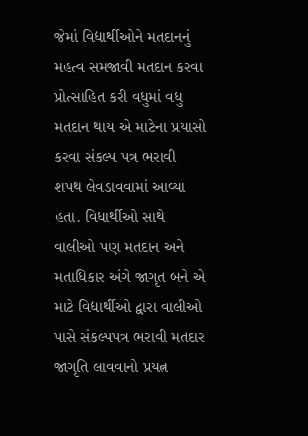જેમાં વિદ્યાર્થીઓને મતદાનનું મહત્વ સમજાવી મતદાન કરવા પ્રોત્સાહિત કરી વધુમાં વધુ મતદાન થાય એ માટેના પ્રયાસો કરવા સંકલ્પ પત્ર ભરાવી શપથ લેવડાવવામાં આવ્યા હતા. વિધાર્થીઓ સાથે વાલીઓ પણ મતદાન અને મતાધિકાર અંગે જાગૃત બને એ માટે વિદ્યાર્થીઓ દ્વારા વાલીઓ પાસે સંકલ્પપત્ર ભરાવી મતદાર જાગૃતિ લાવવાનો પ્રયત્ન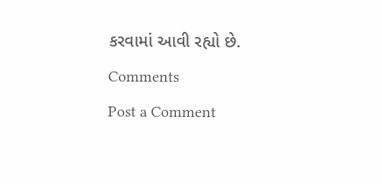કરવામાં આવી રહ્યો છે.
Comments
Post a Comment